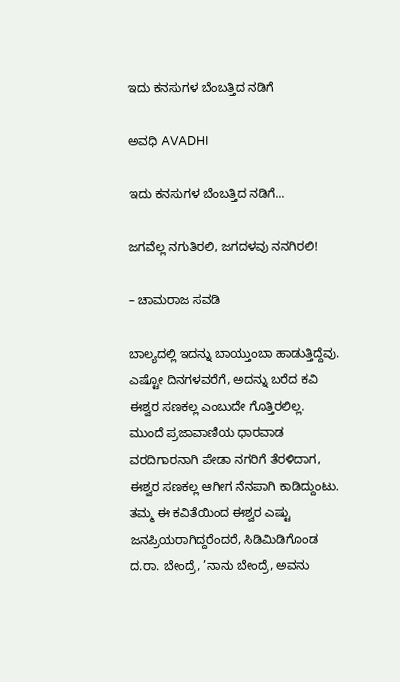ಇದು ಕನಸುಗಳ ಬೆಂಬತ್ತಿದ ನಡಿಗೆ‍

ಅವಧಿ AVADHI

ಇದು ಕನಸುಗಳ ಬೆಂಬತ್ತಿದ ನಡಿಗೆ...

ಜಗವೆಲ್ಲ ನಗುತಿರಲಿ, ಜಗದಳವು ನನಗಿರಲಿ!

– ಚಾಮರಾಜ ಸವಡಿ

ಬಾಲ್ಯದಲ್ಲಿ ಇದನ್ನು ಬಾಯ್ತುಂಬಾ ಹಾಡುತ್ತಿದ್ದೆವು. ಎಷ್ಟೋ ದಿನಗಳವರೆಗೆ, ಅದನ್ನು ಬರೆದ ಕವಿ ಈಶ್ವರ ಸಣಕಲ್ಲ ಎಂಬುದೇ ಗೊತ್ತಿರಲಿಲ್ಲ.
ಮುಂದೆ ಪ್ರಜಾವಾಣಿಯ ಧಾರವಾಡ ವರದಿಗಾರನಾಗಿ ಪೇಡಾ ನಗರಿಗೆ ತೆರಳಿದಾಗ, ಈಶ್ವರ ಸಣಕಲ್ಲ ಆಗೀಗ ನೆನಪಾಗಿ ಕಾಡಿದ್ದುಂಟು. ತಮ್ಮ ಈ ಕವಿತೆಯಿಂದ ಈಶ್ವರ ಎಷ್ಟು ಜನಪ್ರಿಯರಾಗಿದ್ದರೆಂದರೆ, ಸಿಡಿಮಿಡಿಗೊಂಡ ದ.ರಾ. ಬೇಂದ್ರೆ, ’ನಾನು ಬೇಂದ್ರೆ, ಅವನು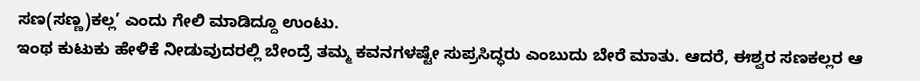ಸಣ(ಸಣ್ಣ)ಕಲ್ಲ’ ಎಂದು ಗೇಲಿ ಮಾಡಿದ್ದೂ ಉಂಟು.
ಇಂಥ ಕುಟುಕು ಹೇಳಿಕೆ ನೀಡುವುದರಲ್ಲಿ ಬೇಂದ್ರೆ ತಮ್ಮ ಕವನಗಳಷ್ಟೇ ಸುಪ್ರಸಿದ್ಧರು ಎಂಬುದು ಬೇರೆ ಮಾತು. ಆದರೆ, ಈಶ್ವರ ಸಣಕಲ್ಲರ ಆ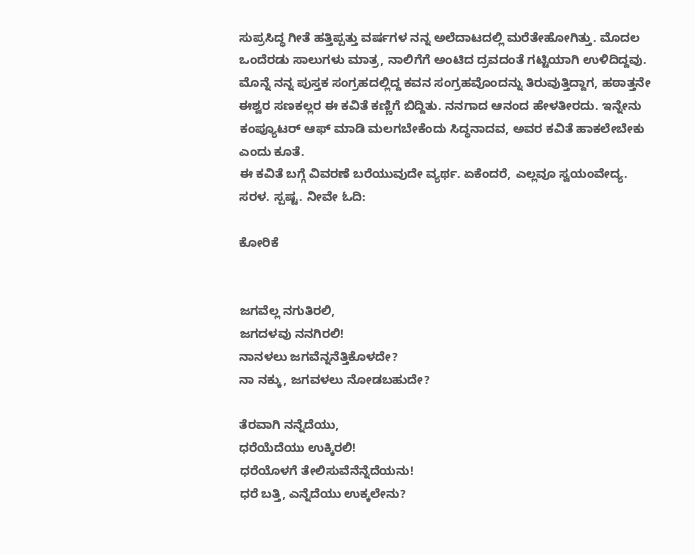ಸುಪ್ರಸಿದ್ಧ ಗೀತೆ ಹತ್ತಿಪ್ಪತ್ತು ವರ್ಷಗಳ ನನ್ನ ಅಲೆದಾಟದಲ್ಲಿ ಮರೆತೇಹೋಗಿತ್ತು. ಮೊದಲ ಒಂದೆರಡು ಸಾಲುಗಳು ಮಾತ್ರ, ನಾಲಿಗೆಗೆ ಅಂಟಿದ ದ್ರವದಂತೆ ಗಟ್ಟಿಯಾಗಿ ಉಳಿದಿದ್ದವು.
ಮೊನ್ನೆ ನನ್ನ ಪುಸ್ತಕ ಸಂಗ್ರಹದಲ್ಲಿದ್ದ ಕವನ ಸಂಗ್ರಹವೊಂದನ್ನು ತಿರುವುತ್ತಿದ್ದಾಗ, ಹಠಾತ್ತನೇ ಈಶ್ವರ ಸಣಕಲ್ಲರ ಈ ಕವಿತೆ ಕಣ್ಣಿಗೆ ಬಿದ್ದಿತು. ನನಗಾದ ಆನಂದ ಹೇಳತೀರದು. ಇನ್ನೇನು ಕಂಪ್ಯೂಟರ್‌ ಆಫ್‌ ಮಾಡಿ ಮಲಗಬೇಕೆಂದು ಸಿದ್ಧನಾದವ, ಅವರ ಕವಿತೆ ಹಾಕಲೇಬೇಕು ಎಂದು ಕೂತೆ.
ಈ ಕವಿತೆ ಬಗ್ಗೆ ವಿವರಣೆ ಬರೆಯುವುದೇ ವ್ಯರ್ಥ. ಏಕೆಂದರೆ, ಎಲ್ಲವೂ ಸ್ವಯಂವೇದ್ಯ. ಸರಳ. ಸ್ಪಷ್ಟ. ನೀವೇ ಓದಿ:

ಕೋರಿಕೆ


ಜಗವೆಲ್ಲ ನಗುತಿರಲಿ,
ಜಗದಳವು ನನಗಿರಲಿ!
ನಾನಳಲು ಜಗವೆನ್ನನೆತ್ತಿಕೊಳದೇ?
ನಾ ನಕ್ಕು, ಜಗವಳಲು ನೋಡಬಹುದೇ?

ತೆರವಾಗಿ ನನ್ನೆದೆಯು,
ಧರೆಯೆದೆಯು ಉಕ್ಕಿರಲಿ!
ಧರೆಯೊಳಗೆ ತೇಲಿಸುವೆನೆನ್ನೆದೆಯನು!
ಧರೆ ಬತ್ತಿ, ಎನ್ನೆದೆಯು ಉಕ್ಕಲೇನು?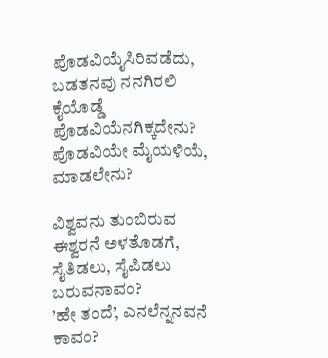ಪೊಡವಿಯೈಸಿರಿವಡೆದು,
ಬಡತನವು ನನಗಿರಲಿ
ಕೈಯೊಡ್ಡೆ ಪೊಡವಿಯೆನಗಿಕ್ಕದೇನು?
ಪೊಡವಿಯೇ ಮೈಯಳಿಯೆ, ಮಾಡಲೇನು?

ವಿಶ್ವವನು ತುಂಬಿರುವ
ಈಶ್ವರನೆ ಅಳತೊಡಗೆ,
ಸೈತಿಡಲು, ಸೈಪಿಡಲು ಬರುವನಾವಂ?
’ಹೇ ತಂದೆ’, ಎನಲೆನ್ನನವನೆ ಕಾವಂ?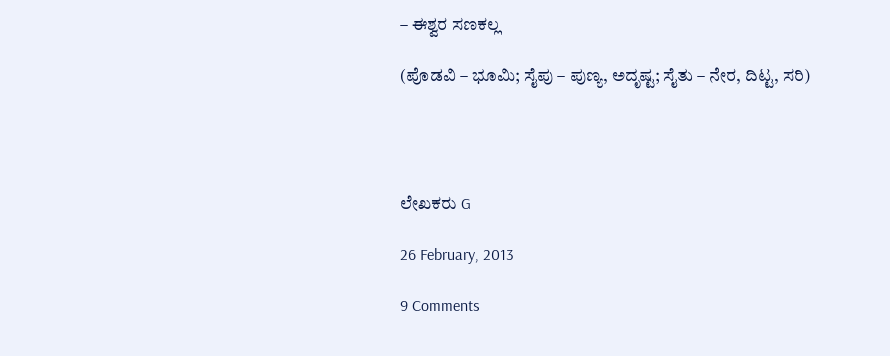– ಈಶ್ವರ ಸಣಕಲ್ಲ

(ಪೊಡವಿ – ಭೂಮಿ; ಸೈಪು – ಪುಣ್ಯ, ಅದೃಷ್ಟ; ಸೈತು – ನೇರ, ದಿಟ್ಟ, ಸರಿ)




ಲೇಖಕರು G

26 February, 2013

9 Comments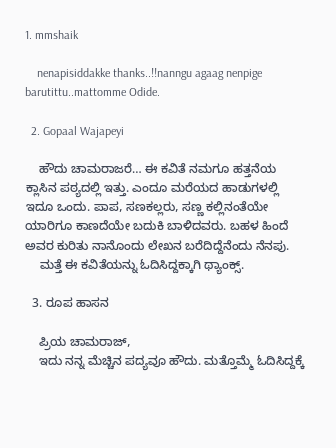1. mmshaik

    nenapisiddakke thanks..!!nanngu agaag nenpige barutittu..mattomme Odide.

  2. Gopaal Wajapeyi

    ಹೌದು ಚಾಮರಾಜರೆ… ಈ ಕವಿತೆ ನಮಗೂ ಹತ್ತನೆಯ ಕ್ಲಾಸಿನ ಪಠ್ಯದಲ್ಲಿ ಇತ್ತು. ಎಂದೂ ಮರೆಯದ ಹಾಡುಗಳಲ್ಲಿ ಇದೂ ಒಂದು. ಪಾಪ, ಸಣಕಲ್ಲರು, ಸಣ್ಣ ಕಲ್ಲಿನಂತೆಯೇ ಯಾರಿಗೂ ಕಾಣದೆಯೇ ಬದುಕಿ ಬಾಳಿದವರು. ಬಹಳ ಹಿಂದೆ ಅವರ ಕುರಿತು ನಾನೊಂದು ಲೇಖನ ಬರೆದಿದ್ದೆನೆಂದು ನೆನಪು.
    ಮತ್ತೆ ಈ ಕವಿತೆಯನ್ನು ಓದಿಸಿದ್ದಕ್ಕಾಗಿ ಥ್ಯಾಂಕ್ಸ್.

  3. ರೂಪ ಹಾಸನ

    ಪ್ರಿಯ ಚಾಮರಾಜ್,
    ಇದು ನನ್ನ ಮೆಚ್ಚಿನ ಪದ್ಯವೂ ಹೌದು. ಮತ್ತೊಮ್ಮೆ ಓದಿಸಿದ್ದಕ್ಕೆ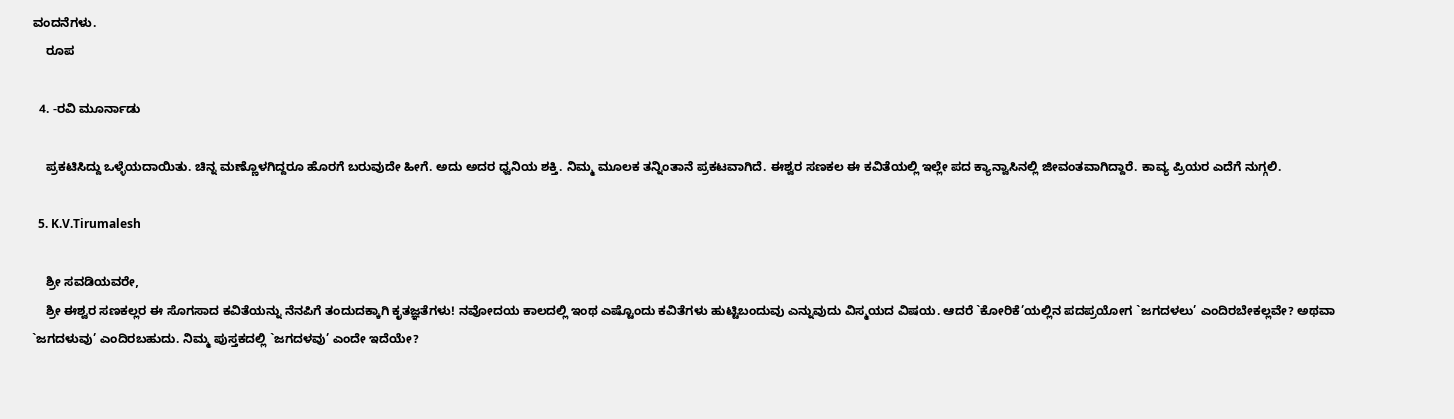ವಂದನೆಗಳು.
    ರೂಪ

  4. -ರವಿ ಮೂರ್ನಾಡು

    ಪ್ರಕಟಿಸಿದ್ದು ಒಳ್ಳೆಯದಾಯಿತು. ಚಿನ್ನ ಮಣ್ಣೊಳಗಿದ್ದರೂ ಹೊರಗೆ ಬರುವುದೇ ಹೀಗೆ. ಅದು ಅದರ ಧ್ವನಿಯ ಶಕ್ತಿ. ನಿಮ್ಮ ಮೂಲಕ ತನ್ನಿಂತಾನೆ ಪ್ರಕಟವಾಗಿದೆ. ಈಶ್ವರ ಸಣಕಲ ಈ ಕವಿತೆಯಲ್ಲಿ ಇಲ್ಲೇ ಪದ ಕ್ಯಾನ್ವಾಸಿನಲ್ಲಿ ಜೀವಂತವಾಗಿದ್ದಾರೆ. ಕಾವ್ಯ ಪ್ರಿಯರ ಎದೆಗೆ ನುಗ್ಗಲಿ.

  5. K.V.Tirumalesh

    ಶ್ರೀ ಸವಡಿಯವರೇ,
    ಶ್ರೀ ಈಶ್ವರ ಸಣಕಲ್ಲರ ಈ ಸೊಗಸಾದ ಕವಿತೆಯನ್ನು ನೆನಪಿಗೆ ತಂದುದಕ್ಕಾಗಿ ಕೃತಜ್ಞತೆಗಳು! ನವೋದಯ ಕಾಲದಲ್ಲಿ ಇಂಥ ಎಷ್ಟೊಂದು ಕವಿತೆಗಳು ಹುಟ್ಟಿಬಂದುವು ಎನ್ನುವುದು ವಿಸ್ಮಯದ ವಿಷಯ. ಆದರೆ `ಕೋರಿಕೆ’ಯಲ್ಲಿನ ಪದಪ್ರಯೋಗ `ಜಗದಳಲು’ ಎಂದಿರಬೇಕಲ್ಲವೇ? ಅಥವಾ `ಜಗದಳುವು’ ಎಂದಿರಬಹುದು. ನಿಮ್ಮ ಪುಸ್ತಕದಲ್ಲಿ `ಜಗದಳವು’ ಎಂದೇ ಇದೆಯೇ?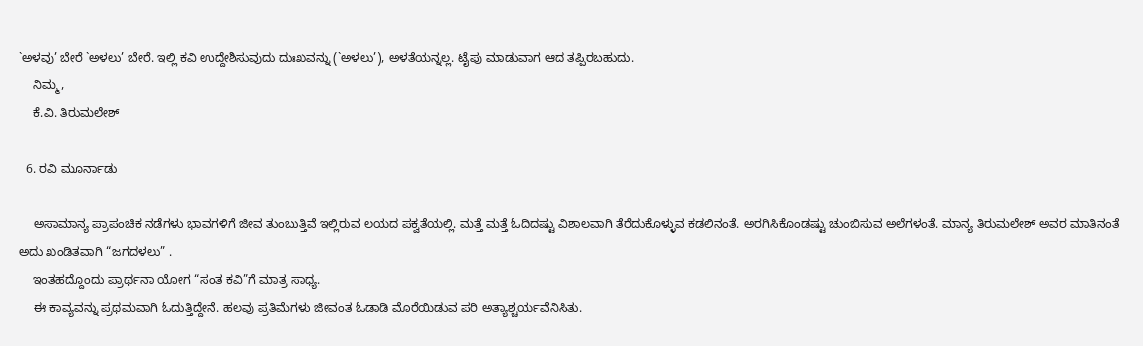`ಅಳವು’ ಬೇರೆ `ಅಳಲು’ ಬೇರೆ. ಇಲ್ಲಿ ಕವಿ ಉದ್ದೇಶಿಸುವುದು ದುಃಖವನ್ನು (`ಅಳಲು’), ಅಳತೆಯನ್ನಲ್ಲ. ಟೈಪು ಮಾಡುವಾಗ ಆದ ತಪ್ಪಿರಬಹುದು.
    ನಿಮ್ಮ,
    ಕೆ.ವಿ. ತಿರುಮಲೇಶ್

  6. ರವಿ ಮೂರ್ನಾಡು

    ಅಸಾಮಾನ್ಯ ಪ್ರಾಪಂಚಿಕ ನಡೆಗಳು ಭಾವಗಳಿಗೆ ಜೀವ ತುಂಬುತ್ತಿವೆ ಇಲ್ಲಿರುವ ಲಯದ ಪಕ್ವತೆಯಲ್ಲಿ. ಮತ್ತೆ ಮತ್ತೆ ಓದಿದಷ್ಟು ವಿಶಾಲವಾಗಿ ತೆರೆದುಕೊಳ್ಳುವ ಕಡಲಿನಂತೆ. ಅರಗಿಸಿಕೊಂಡಷ್ಟು ಚುಂಬಿಸುವ ಅಲೆಗಳಂತೆ. ಮಾನ್ಯ ತಿರುಮಲೇಶ್ ಅವರ ಮಾತಿನಂತೆ ಅದು ಖಂಡಿತವಾಗಿ “ಜಗದಳಲು” .
    ಇಂತಹದ್ದೊಂದು ಪ್ರಾರ್ಥನಾ ಯೋಗ “ಸಂತ ಕವಿ”ಗೆ ಮಾತ್ರ ಸಾಧ್ಯ.
    ಈ ಕಾವ್ಯವನ್ನು ಪ್ರಥಮವಾಗಿ ಓದುತ್ತಿದ್ದೇನೆ. ಹಲವು ಪ್ರತಿಮೆಗಳು ಜೀವಂತ ಓಡಾಡಿ ಮೊರೆಯಿಡುವ ಪರಿ ಅತ್ಯಾಶ್ಚರ್ಯವೆನಿಸಿತು.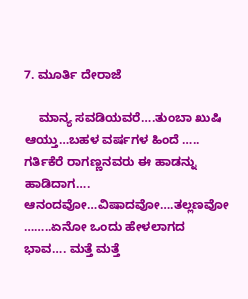7. ಮೂರ್ತಿ ದೇರಾಜೆ

    ಮಾನ್ಯ ಸವಡಿಯವರೆ….ತುಂಬಾ ಖುಷಿ ಆಯ್ತು…ಬಹಳ ವರ್ಷಗಳ ಹಿಂದೆ ….. ಗರ್ತಿಕೆರೆ ರಾಗಣ್ಣನವರು ಈ ಹಾಡನ್ನು ಹಾಡಿದಾಗ…. ಆನಂದವೋ…ವಿಷಾದವೋ….ತಲ್ಲಣವೋ ……..ಏನೋ ಒಂದು ಹೇಳಲಾಗದ ಭಾವ…. ಮತ್ತೆ ಮತ್ತೆ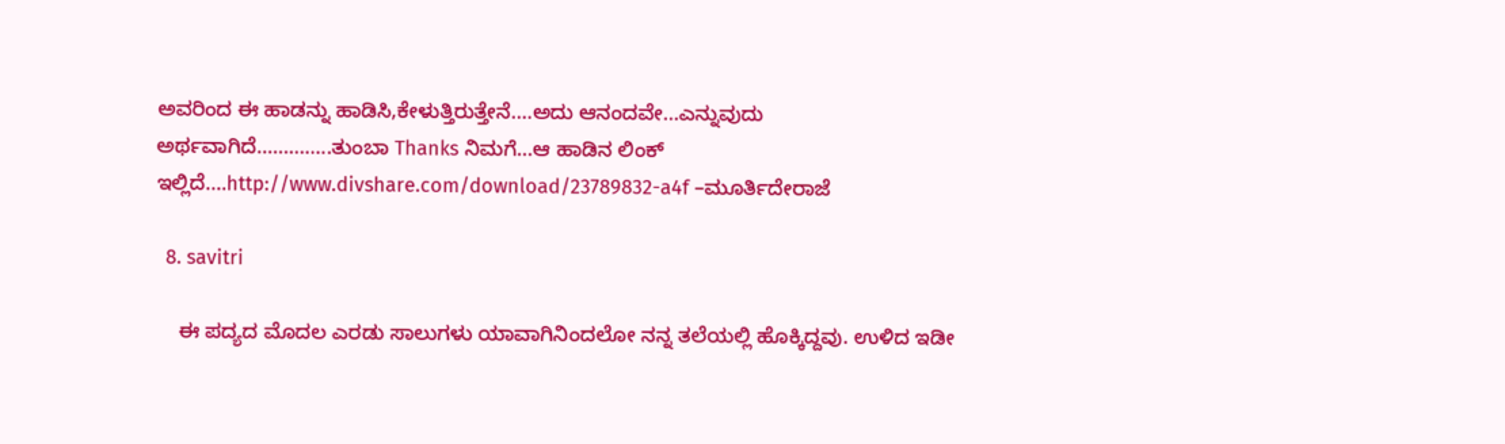ಅವರಿಂದ ಈ ಹಾಡನ್ನು ಹಾಡಿಸಿ,ಕೇಳುತ್ತಿರುತ್ತೇನೆ….ಅದು ಆನಂದವೇ…ಎನ್ನುವುದು ಅರ್ಥವಾಗಿದೆ…………..ತುಂಬಾ Thanks ನಿಮಗೆ…ಆ ಹಾಡಿನ ಲಿಂಕ್ ಇಲ್ಲಿದೆ….http://www.divshare.com/download/23789832-a4f –ಮೂರ್ತಿದೇರಾಜೆ

  8. savitri

    ಈ ಪದ್ಯದ ಮೊದಲ ಎರಡು ಸಾಲುಗಳು ಯಾವಾಗಿನಿಂದಲೋ ನನ್ನ ತಲೆಯಲ್ಲಿ ಹೊಕ್ಕಿದ್ದವು. ಉಳಿದ ಇಡೀ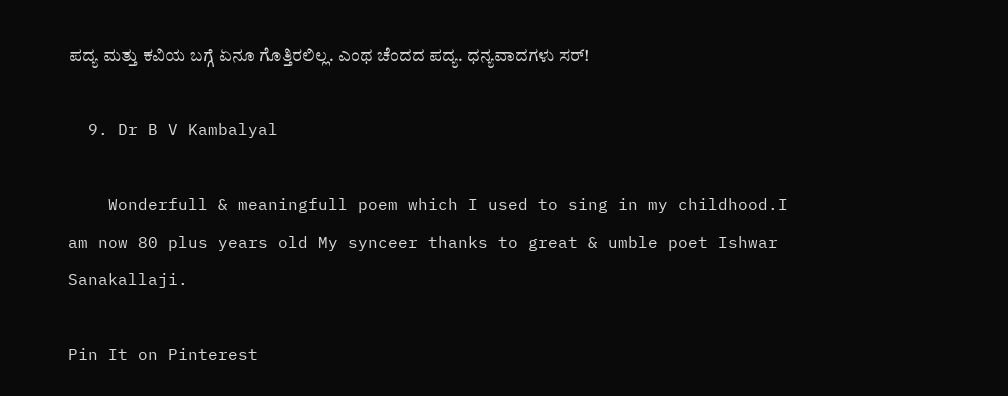ಪದ್ಯ ಮತ್ತು ಕವಿಯ ಬಗ್ಗೆ ಏನೂ ಗೊತ್ತಿರಲಿಲ್ಲ. ಎಂಥ ಚೆಂದದ ಪದ್ಯ. ಧನ್ಯವಾದಗಳು ಸರ್!

  9. Dr B V Kambalyal

    Wonderfull & meaningfull poem which I used to sing in my childhood.I am now 80 plus years old My synceer thanks to great & umble poet Ishwar Sanakallaji.

Pin It on Pinterest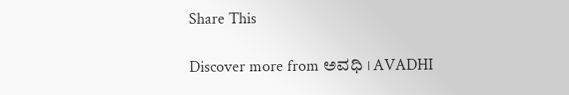Share This

Discover more from ಅವಧಿ । AVADHI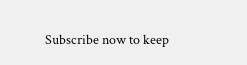Subscribe now to keep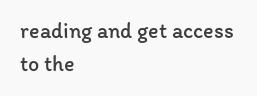reading and get access to the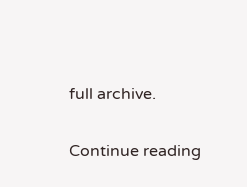full archive.

Continue reading